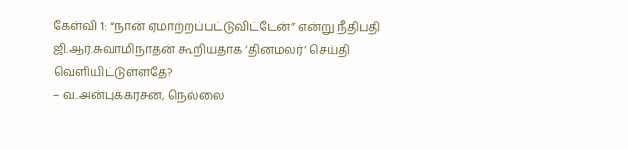கேள்வி 1: “நான் ஏமாற்றப்பட்டுவிட்டேன்” என்று நீதிபதி ஜி.ஆர்.சுவாமிநாதன் கூறியதாக ‘தினமலர்’ செய்தி வெளியிட்டுள்ளதே?
– வ..அன்புக்கரசன், நெல்லை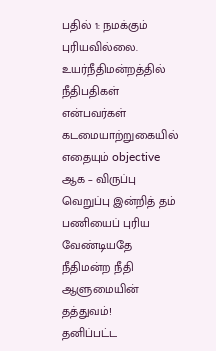பதில் 1: நமக்கும் புரியவில்லை. உயர்நீதிமன்றத்தில் நீதிபதிகள் என்பவர்கள் கடமையாற்றுகையில் எதையும் objective ஆக – விருப்பு வெறுப்பு இன்றித் தம் பணியைப் புரிய வேண்டியதே நீதிமன்ற நீதி ஆளுமையின் தத்துவம்!
தனிப்பட்ட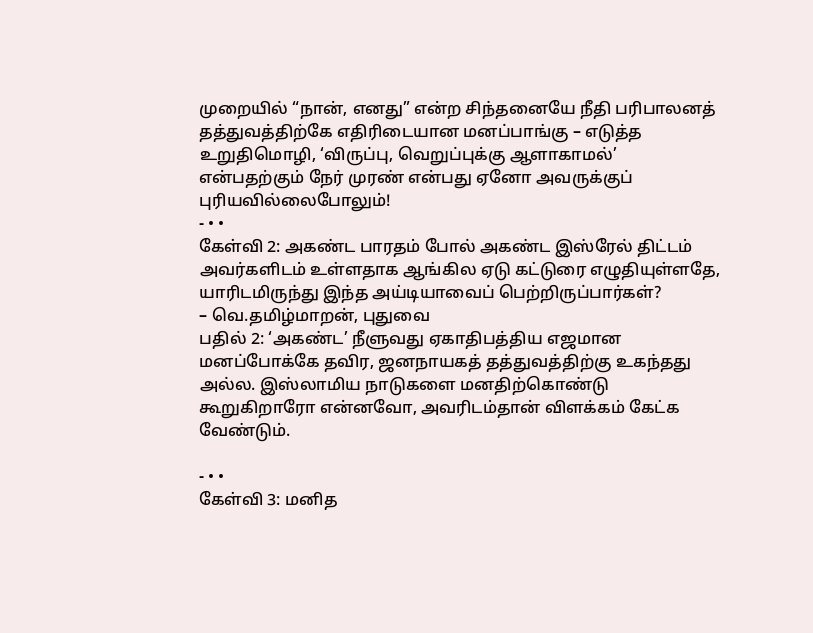முறையில் “நான், எனது” என்ற சிந்தனையே நீதி பரிபாலனத் தத்துவத்திற்கே எதிரிடையான மனப்பாங்கு – எடுத்த உறுதிமொழி, ‘விருப்பு, வெறுப்புக்கு ஆளாகாமல்’ என்பதற்கும் நேர் முரண் என்பது ஏனோ அவருக்குப் புரியவில்லைபோலும்!
- • •
கேள்வி 2: அகண்ட பாரதம் போல் அகண்ட இஸ்ரேல் திட்டம் அவர்களிடம் உள்ளதாக ஆங்கில ஏடு கட்டுரை எழுதியுள்ளதே, யாரிடமிருந்து இந்த அய்டியாவைப் பெற்றிருப்பார்கள்?
– வெ.தமிழ்மாறன், புதுவை
பதில் 2: ‘அகண்ட’ நீளுவது ஏகாதிபத்திய எஜமான மனப்போக்கே தவிர, ஜனநாயகத் தத்துவத்திற்கு உகந்தது அல்ல. இஸ்லாமிய நாடுகளை மனதிற்கொண்டு கூறுகிறாரோ என்னவோ, அவரிடம்தான் விளக்கம் கேட்க வேண்டும்.

- • •
கேள்வி 3: மனித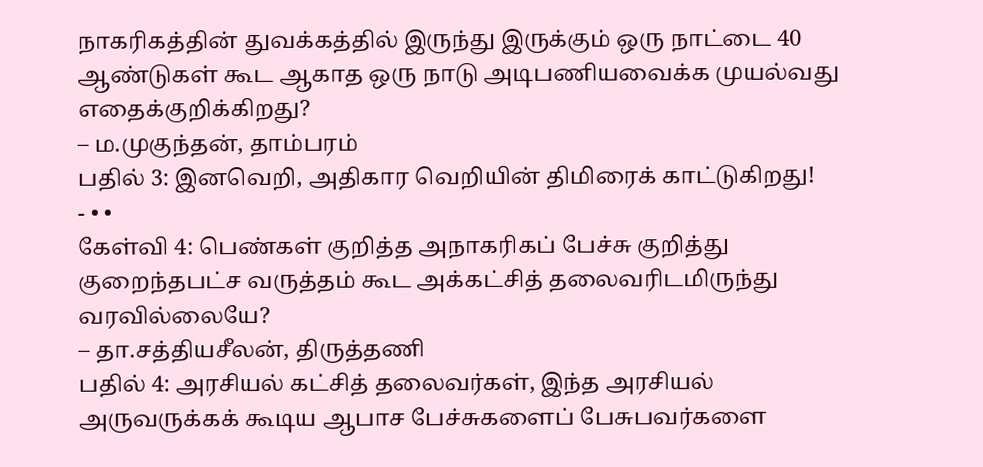நாகரிகத்தின் துவக்கத்தில் இருந்து இருக்கும் ஒரு நாட்டை 40 ஆண்டுகள் கூட ஆகாத ஒரு நாடு அடிபணியவைக்க முயல்வது எதைக்குறிக்கிறது?
– ம.முகுந்தன், தாம்பரம்
பதில் 3: இனவெறி, அதிகார வெறியின் திமிரைக் காட்டுகிறது!
- • •
கேள்வி 4: பெண்கள் குறித்த அநாகரிகப் பேச்சு குறித்து குறைந்தபட்ச வருத்தம் கூட அக்கட்சித் தலைவரிடமிருந்து வரவில்லையே?
– தா.சத்தியசீலன், திருத்தணி
பதில் 4: அரசியல் கட்சித் தலைவர்கள், இந்த அரசியல் அருவருக்கக் கூடிய ஆபாச பேச்சுகளைப் பேசுபவர்களை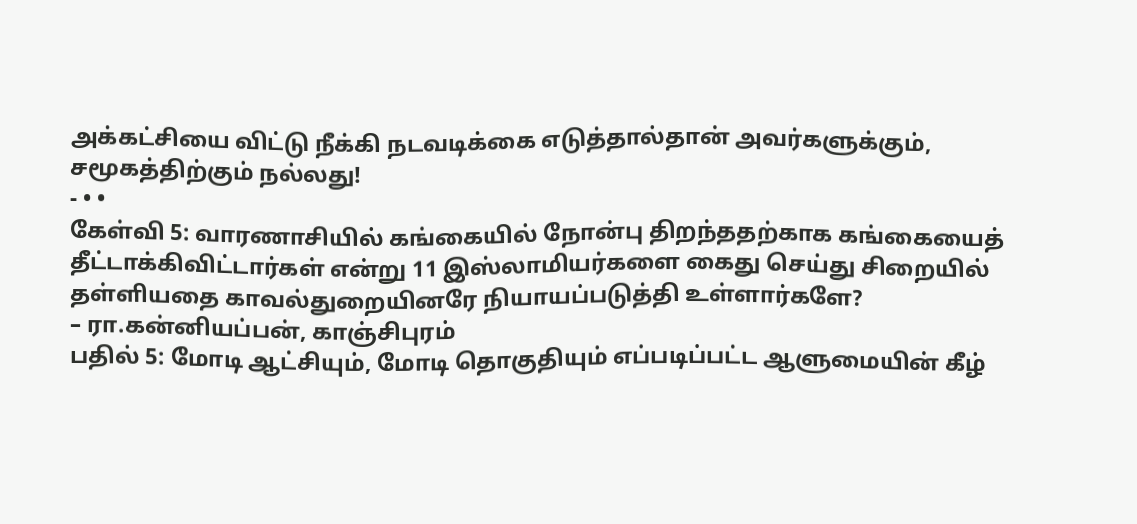அக்கட்சியை விட்டு நீக்கி நடவடிக்கை எடுத்தால்தான் அவர்களுக்கும், சமூகத்திற்கும் நல்லது!
- • •
கேள்வி 5: வாரணாசியில் கங்கையில் நோன்பு திறந்ததற்காக கங்கையைத் தீட்டாக்கிவிட்டார்கள் என்று 11 இஸ்லாமியர்களை கைது செய்து சிறையில் தள்ளியதை காவல்துறையினரே நியாயப்படுத்தி உள்ளார்களே?
– ரா.கன்னியப்பன், காஞ்சிபுரம்
பதில் 5: மோடி ஆட்சியும், மோடி தொகுதியும் எப்படிப்பட்ட ஆளுமையின் கீழ்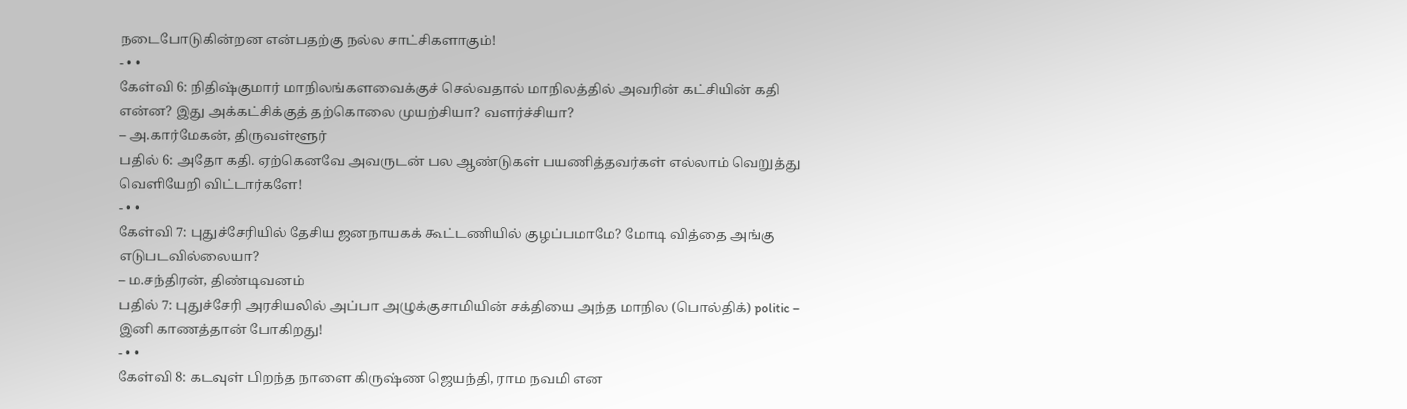நடைபோடுகின்றன என்பதற்கு நல்ல சாட்சிகளாகும்!
- • •
கேள்வி 6: நிதிஷ்குமார் மாநிலங்களவைக்குச் செல்வதால் மாநிலத்தில் அவரின் கட்சியின் கதி என்ன? இது அக்கட்சிக்குத் தற்கொலை முயற்சியா? வளர்ச்சியா?
– அ.கார்மேகன், திருவள்ளூர்
பதில் 6: அதோ கதி. ஏற்கெனவே அவருடன் பல ஆண்டுகள் பயணித்தவர்கள் எல்லாம் வெறுத்து வெளியேறி விட்டார்களே!
- • •
கேள்வி 7: புதுச்சேரியில் தேசிய ஜனநாயகக் கூட்டணியில் குழப்பமாமே? மோடி வித்தை அங்கு எடுபடவில்லையா?
– ம.சந்திரன், திண்டிவனம்
பதில் 7: புதுச்சேரி அரசியலில் அப்பா அழுக்குசாமியின் சக்தியை அந்த மாநில (பொல்திக்) politic – இனி காணத்தான் போகிறது!
- • •
கேள்வி 8: கடவுள் பிறந்த நாளை கிருஷ்ண ஜெயந்தி, ராம நவமி என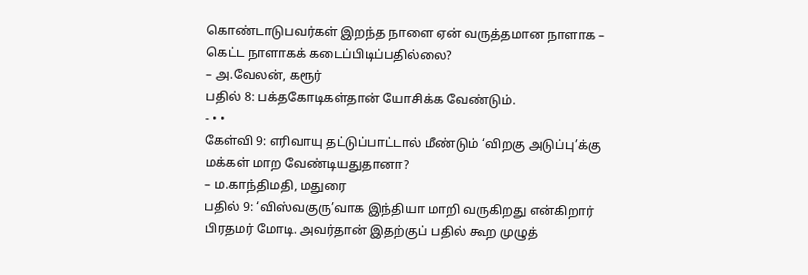கொண்டாடுபவர்கள் இறந்த நாளை ஏன் வருத்தமான நாளாக – கெட்ட நாளாகக் கடைப்பிடிப்பதில்லை?
– அ.வேலன், கரூர்
பதில் 8: பக்தகோடிகள்தான் யோசிக்க வேண்டும்.
- • •
கேள்வி 9: எரிவாயு தட்டுப்பாட்டால் மீண்டும் ‘விறகு அடுப்பு’க்கு மக்கள் மாற வேண்டியதுதானா?
– ம.காந்திமதி, மதுரை
பதில் 9: ‘விஸ்வகுரு’வாக இந்தியா மாறி வருகிறது என்கிறார் பிரதமர் மோடி. அவர்தான் இதற்குப் பதில் கூற முழுத்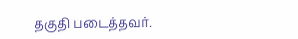தகுதி படைத்தவர்.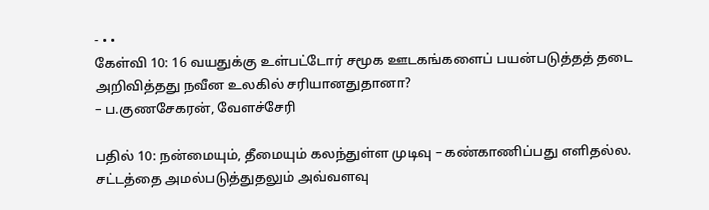- • •
கேள்வி 10: 16 வயதுக்கு உள்பட்டோர் சமூக ஊடகங்களைப் பயன்படுத்தத் தடை அறிவித்தது நவீன உலகில் சரியானதுதானா?
– ப.குணசேகரன், வேளச்சேரி

பதில் 10: நன்மையும், தீமையும் கலந்துள்ள முடிவு – கண்காணிப்பது எளிதல்ல. சட்டத்தை அமல்படுத்துதலும் அவ்வளவு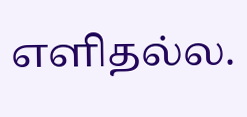எளிதல்ல.